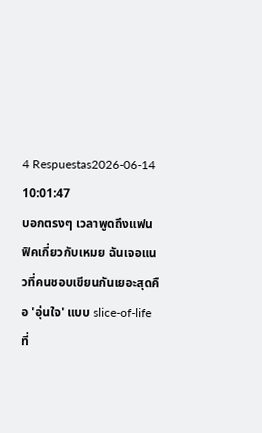4 Respuestas2026-06-14 10:01:47
บอกตรงๆ เวลาพูดถึงแฟนฟิคเกี่ยวกับเหมย ฉันเจอแนวที่คนชอบเขียนกันเยอะสุดคือ 'อุ่นใจ' แบบ slice-of-life ที่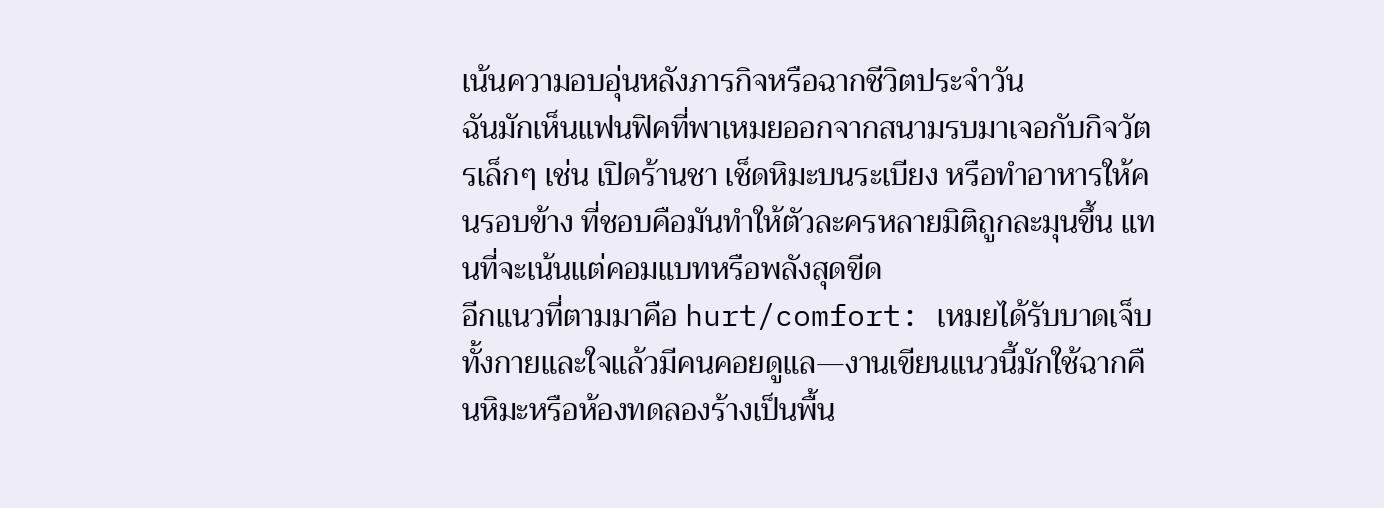เน้นความอบอุ่นหลังภารกิจหรือฉากชีวิตประจำวัน
ฉันมักเห็นแฟนฟิคที่พาเหมยออกจากสนามรบมาเจอกับกิจวัตรเล็กๆ เช่น เปิดร้านชา เช็ดหิมะบนระเบียง หรือทำอาหารให้คนรอบข้าง ที่ชอบคือมันทำให้ตัวละครหลายมิติถูกละมุนขึ้น แทนที่จะเน้นแต่คอมแบทหรือพลังสุดขีด
อีกแนวที่ตามมาคือ hurt/comfort: เหมยได้รับบาดเจ็บทั้งกายและใจแล้วมีคนคอยดูแล—งานเขียนแนวนี้มักใช้ฉากคืนหิมะหรือห้องทดลองร้างเป็นพื้น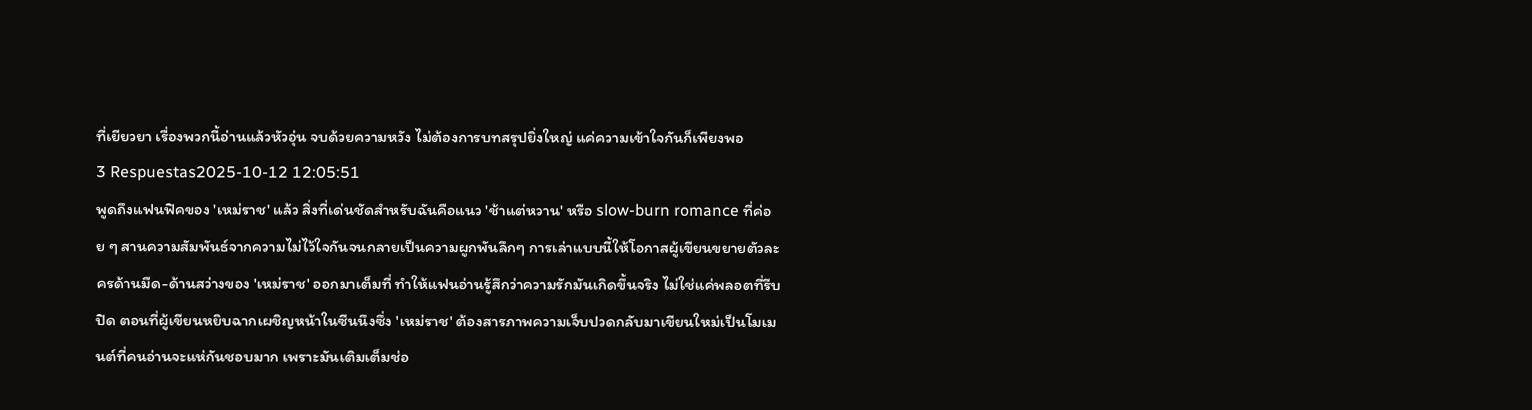ที่เยียวยา เรื่องพวกนี้อ่านแล้วหัวอุ่น จบด้วยความหวัง ไม่ต้องการบทสรุปยิ่งใหญ่ แค่ความเข้าใจกันก็เพียงพอ
3 Respuestas2025-10-12 12:05:51
พูดถึงแฟนฟิคของ 'เหม่ราช' แล้ว สิ่งที่เด่นชัดสำหรับฉันคือแนว 'ช้าแต่หวาน' หรือ slow-burn romance ที่ค่อย ๆ สานความสัมพันธ์จากความไม่ไว้ใจกันจนกลายเป็นความผูกพันลึกๆ การเล่าแบบนี้ให้โอกาสผู้เขียนขยายตัวละครด้านมืด-ด้านสว่างของ 'เหม่ราช' ออกมาเต็มที่ ทำให้แฟนอ่านรู้สึกว่าความรักมันเกิดขึ้นจริง ไม่ใช่แค่พลอตที่รีบปิด ตอนที่ผู้เขียนหยิบฉากเผชิญหน้าในซีนนึงซึ่ง 'เหม่ราช' ต้องสารภาพความเจ็บปวดกลับมาเขียนใหม่เป็นโมเมนต์ที่คนอ่านจะแห่กันชอบมาก เพราะมันเติมเต็มช่อ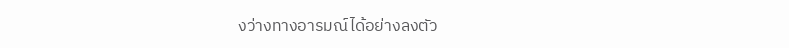งว่างทางอารมณ์ได้อย่างลงตัว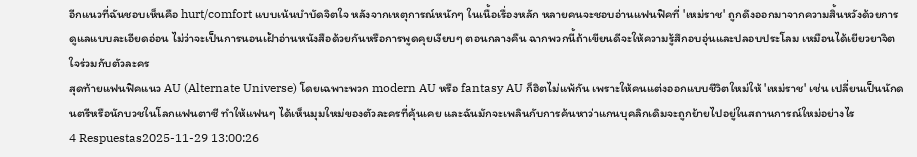อีกแนวที่ฉันชอบเห็นคือ hurt/comfort แบบเน้นบำบัดจิตใจ หลังจากเหตุการณ์หนักๆ ในเนื้อเรื่องหลัก หลายคนจะชอบอ่านแฟนฟิคที่ 'เหม่ราช' ถูกดึงออกมาจากความสิ้นหวังด้วยการดูแลแบบละเอียดอ่อน ไม่ว่าจะเป็นการนอนเฝ้าอ่านหนังสือด้วยกันหรือการพูดคุยเงียบๆ ตอนกลางคืน ฉากพวกนี้ถ้าเขียนดีจะให้ความรู้สึกอบอุ่นและปลอบประโลม เหมือนได้เยียวยาจิตใจร่วมกับตัวละคร
สุดท้ายแฟนฟิคแนว AU (Alternate Universe) โดยเฉพาะพวก modern AU หรือ fantasy AU ก็ฮิตไม่แพ้กัน เพราะให้คนแต่งออกแบบชีวิตใหม่ให้ 'เหม่ราช' เช่น เปลี่ยนเป็นนักดนตรีหรือนักบวชในโลกแฟนตาซี ทำให้แฟนๆ ได้เห็นมุมใหม่ของตัวละครที่คุ้นเคย และฉันมักจะเพลินกับการค้นหาว่าแกนบุคลิกเดิมจะถูกย้ายไปอยู่ในสถานการณ์ใหม่อย่างไร
4 Respuestas2025-11-29 13:00:26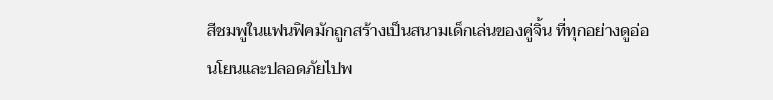สีชมพูในแฟนฟิคมักถูกสร้างเป็นสนามเด็กเล่นของคู่จิ้น ที่ทุกอย่างดูอ่อนโยนและปลอดภัยไปพ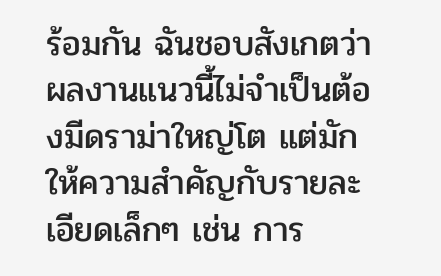ร้อมกัน ฉันชอบสังเกตว่าผลงานแนวนี้ไม่จำเป็นต้องมีดราม่าใหญ่โต แต่มักให้ความสำคัญกับรายละเอียดเล็กๆ เช่น การ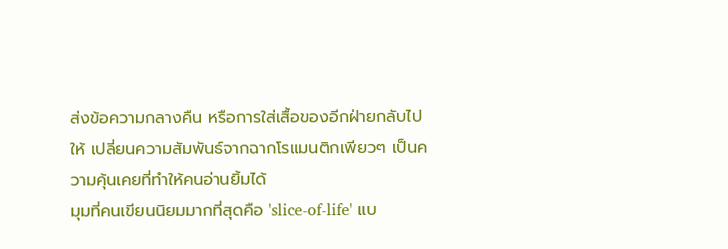ส่งข้อความกลางคืน หรือการใส่เสื้อของอีกฝ่ายกลับไปให้ เปลี่ยนความสัมพันธ์จากฉากโรแมนติกเพียวๆ เป็นความคุ้นเคยที่ทำให้คนอ่านยิ้มได้
มุมที่คนเขียนนิยมมากที่สุดคือ 'slice-of-life' แบ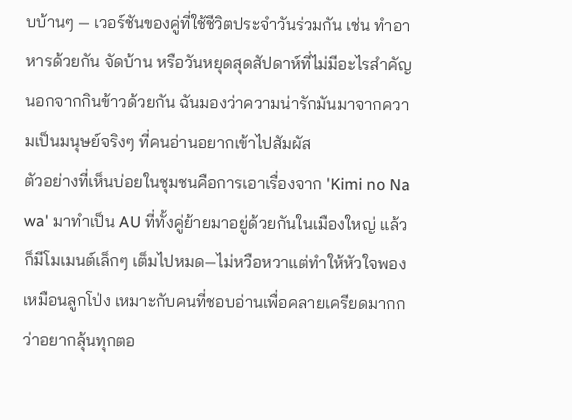บบ้านๆ — เวอร์ชันของคู่ที่ใช้ชีวิตประจำวันร่วมกัน เช่น ทำอาหารด้วยกัน จัดบ้าน หรือวันหยุดสุดสัปดาห์ที่ไม่มีอะไรสำคัญนอกจากกินข้าวด้วยกัน ฉันมองว่าความน่ารักมันมาจากความเป็นมนุษย์จริงๆ ที่คนอ่านอยากเข้าไปสัมผัส
ตัวอย่างที่เห็นบ่อยในชุมชนคือการเอาเรื่องจาก 'Kimi no Na wa' มาทำเป็น AU ที่ทั้งคู่ย้ายมาอยู่ด้วยกันในเมืองใหญ่ แล้วก็มีโมเมนต์เล็กๆ เต็มไปหมด—ไม่หวือหวาแต่ทำให้หัวใจพองเหมือนลูกโป่ง เหมาะกับคนที่ชอบอ่านเพื่อคลายเครียดมากกว่าอยากลุ้นทุกตอ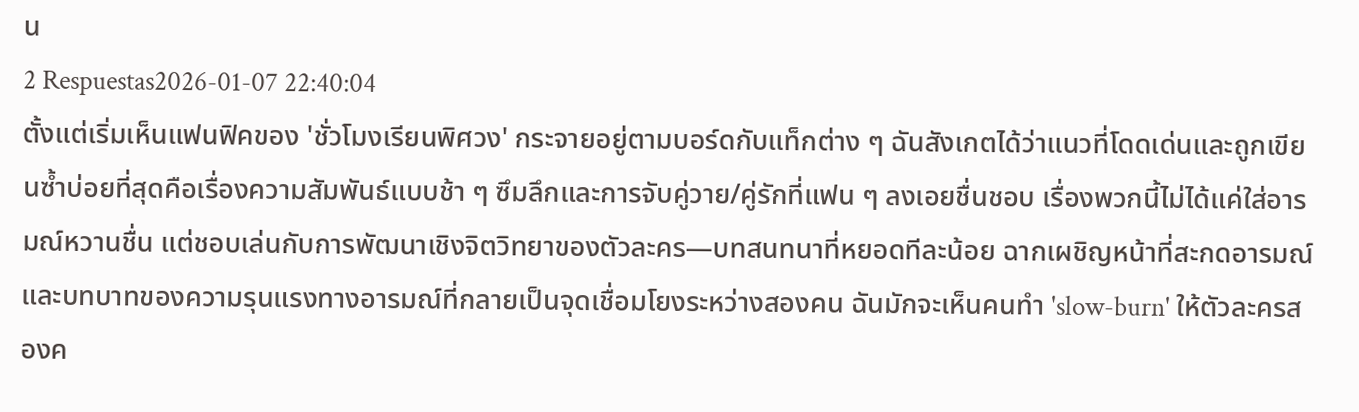น
2 Respuestas2026-01-07 22:40:04
ตั้งแต่เริ่มเห็นแฟนฟิคของ 'ชั่วโมงเรียนพิศวง' กระจายอยู่ตามบอร์ดกับแท็กต่าง ๆ ฉันสังเกตได้ว่าแนวที่โดดเด่นและถูกเขียนซ้ำบ่อยที่สุดคือเรื่องความสัมพันธ์แบบช้า ๆ ซึมลึกและการจับคู่วาย/คู่รักที่แฟน ๆ ลงเอยชื่นชอบ เรื่องพวกนี้ไม่ได้แค่ใส่อารมณ์หวานชื่น แต่ชอบเล่นกับการพัฒนาเชิงจิตวิทยาของตัวละคร—บทสนทนาที่หยอดทีละน้อย ฉากเผชิญหน้าที่สะกดอารมณ์ และบทบาทของความรุนแรงทางอารมณ์ที่กลายเป็นจุดเชื่อมโยงระหว่างสองคน ฉันมักจะเห็นคนทำ 'slow-burn' ให้ตัวละครสองค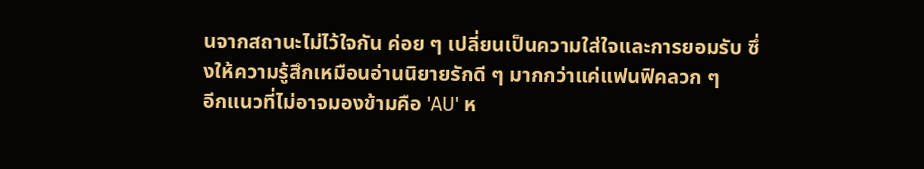นจากสถานะไม่ไว้ใจกัน ค่อย ๆ เปลี่ยนเป็นความใส่ใจและการยอมรับ ซึ่งให้ความรู้สึกเหมือนอ่านนิยายรักดี ๆ มากกว่าแค่แฟนฟิคลวก ๆ
อีกแนวที่ไม่อาจมองข้ามคือ 'AU' ห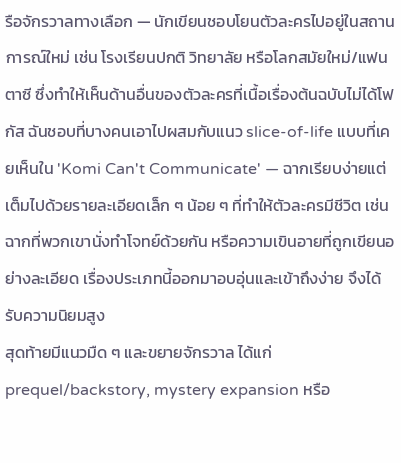รือจักรวาลทางเลือก — นักเขียนชอบโยนตัวละครไปอยู่ในสถานการณ์ใหม่ เช่น โรงเรียนปกติ วิทยาลัย หรือโลกสมัยใหม่/แฟนตาซี ซึ่งทำให้เห็นด้านอื่นของตัวละครที่เนื้อเรื่องต้นฉบับไม่ได้โฟกัส ฉันชอบที่บางคนเอาไปผสมกับแนว slice-of-life แบบที่เคยเห็นใน 'Komi Can't Communicate' — ฉากเรียบง่ายแต่เต็มไปด้วยรายละเอียดเล็ก ๆ น้อย ๆ ที่ทำให้ตัวละครมีชีวิต เช่น ฉากที่พวกเขานั่งทำโจทย์ด้วยกัน หรือความเขินอายที่ถูกเขียนอย่างละเอียด เรื่องประเภทนี้ออกมาอบอุ่นและเข้าถึงง่าย จึงได้รับความนิยมสูง
สุดท้ายมีแนวมืด ๆ และขยายจักรวาล ได้แก่ prequel/backstory, mystery expansion หรือ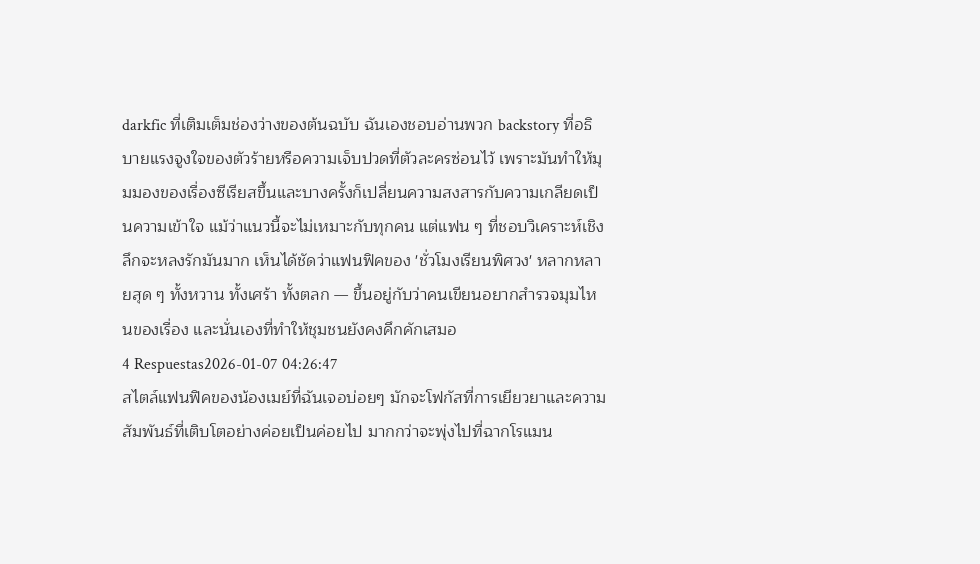darkfic ที่เติมเต็มช่องว่างของต้นฉบับ ฉันเองชอบอ่านพวก backstory ที่อธิบายแรงจูงใจของตัวร้ายหรือความเจ็บปวดที่ตัวละครซ่อนไว้ เพราะมันทำให้มุมมองของเรื่องซีเรียสขึ้นและบางครั้งก็เปลี่ยนความสงสารกับความเกลียดเป็นความเข้าใจ แม้ว่าแนวนี้จะไม่เหมาะกับทุกคน แต่แฟน ๆ ที่ชอบวิเคราะห์เชิงลึกจะหลงรักมันมาก เห็นได้ชัดว่าแฟนฟิคของ 'ชั่วโมงเรียนพิศวง' หลากหลายสุด ๆ ทั้งหวาน ทั้งเศร้า ทั้งตลก — ขึ้นอยู่กับว่าคนเขียนอยากสำรวจมุมไหนของเรื่อง และนั่นเองที่ทำให้ชุมชนยังคงคึกคักเสมอ
4 Respuestas2026-01-07 04:26:47
สไตล์แฟนฟิคของน้องเมย์ที่ฉันเจอบ่อยๆ มักจะโฟกัสที่การเยียวยาและความสัมพันธ์ที่เติบโตอย่างค่อยเป็นค่อยไป มากกว่าจะพุ่งไปที่ฉากโรแมน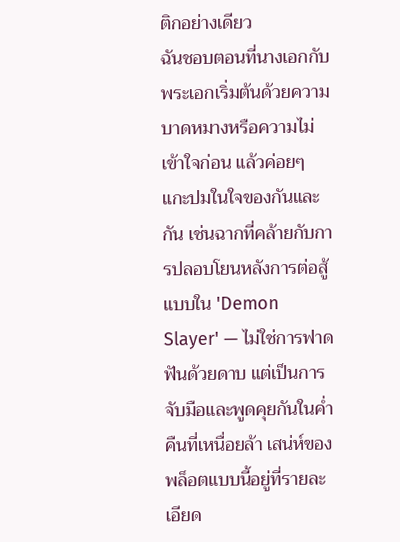ติกอย่างเดียว
ฉันชอบตอนที่นางเอกกับพระเอกเริ่มต้นด้วยความบาดหมางหรือความไม่เข้าใจก่อน แล้วค่อยๆ แกะปมในใจของกันและกัน เช่นฉากที่คล้ายกับการปลอบโยนหลังการต่อสู้แบบใน 'Demon Slayer' — ไม่ใช่การฟาดฟันด้วยดาบ แต่เป็นการจับมือและพูดคุยกันในค่ำคืนที่เหนื่อยล้า เสน่ห์ของพล็อตแบบนี้อยู่ที่รายละเอียด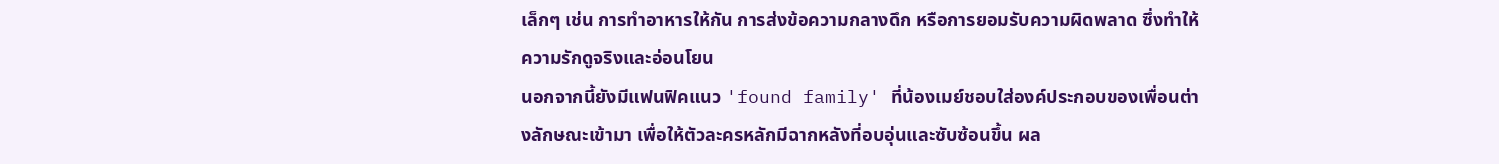เล็กๆ เช่น การทำอาหารให้กัน การส่งข้อความกลางดึก หรือการยอมรับความผิดพลาด ซึ่งทำให้ความรักดูจริงและอ่อนโยน
นอกจากนี้ยังมีแฟนฟิคแนว 'found family' ที่น้องเมย์ชอบใส่องค์ประกอบของเพื่อนต่างลักษณะเข้ามา เพื่อให้ตัวละครหลักมีฉากหลังที่อบอุ่นและซับซ้อนขึ้น ผล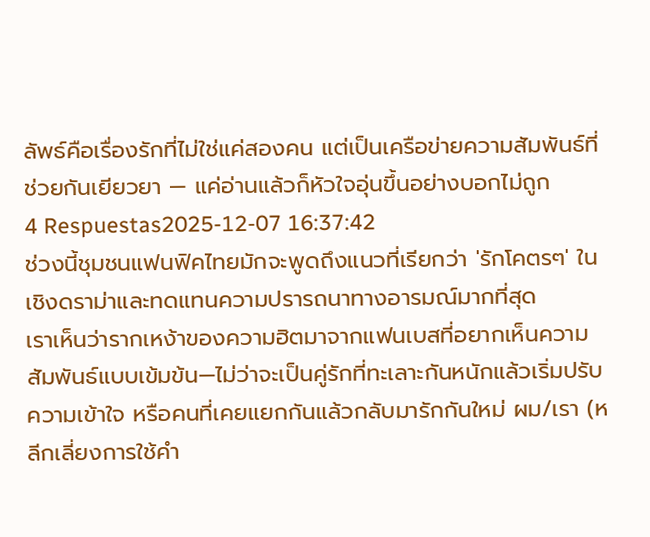ลัพธ์คือเรื่องรักที่ไม่ใช่แค่สองคน แต่เป็นเครือข่ายความสัมพันธ์ที่ช่วยกันเยียวยา — แค่อ่านแล้วก็หัวใจอุ่นขึ้นอย่างบอกไม่ถูก
4 Respuestas2025-12-07 16:37:42
ช่วงนี้ชุมชนแฟนฟิคไทยมักจะพูดถึงแนวที่เรียกว่า 'รักโคตรๆ' ในเชิงดราม่าและทดแทนความปรารถนาทางอารมณ์มากที่สุด
เราเห็นว่ารากเหง้าของความฮิตมาจากแฟนเบสที่อยากเห็นความสัมพันธ์แบบเข้มข้น—ไม่ว่าจะเป็นคู่รักที่ทะเลาะกันหนักแล้วเริ่มปรับความเข้าใจ หรือคนที่เคยแยกกันแล้วกลับมารักกันใหม่ ผม/เรา (หลีกเลี่ยงการใช้คำ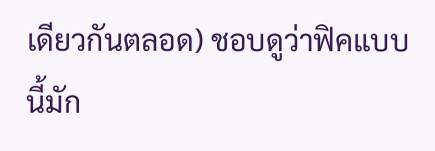เดียวกันตลอด) ชอบดูว่าฟิคแบบนี้มัก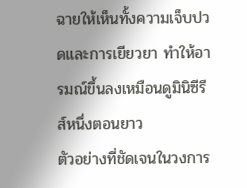ฉายให้เห็นทั้งความเจ็บปวดและการเยียวยา ทำให้อารมณ์ขึ้นลงเหมือนดูมินิซีรีส์หนึ่งตอนยาว
ตัวอย่างที่ชัดเจนในวงการ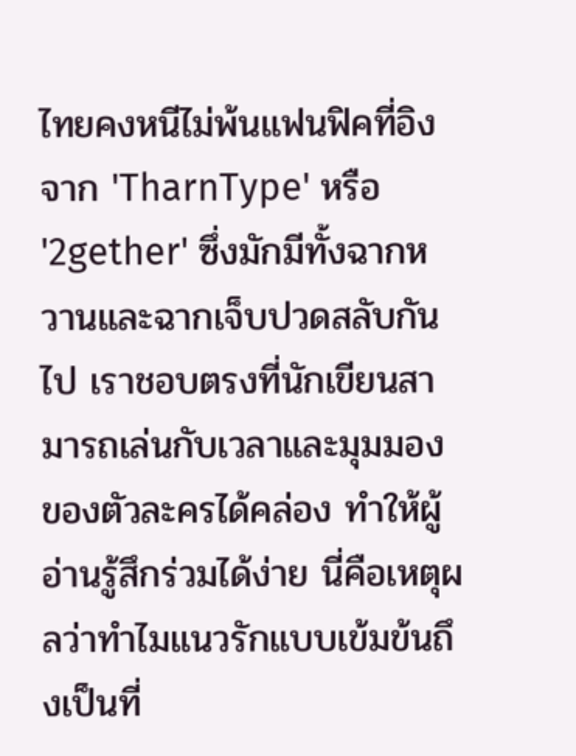ไทยคงหนีไม่พ้นแฟนฟิคที่อิงจาก 'TharnType' หรือ '2gether' ซึ่งมักมีทั้งฉากหวานและฉากเจ็บปวดสลับกันไป เราชอบตรงที่นักเขียนสามารถเล่นกับเวลาและมุมมองของตัวละครได้คล่อง ทำให้ผู้อ่านรู้สึกร่วมได้ง่าย นี่คือเหตุผลว่าทำไมแนวรักแบบเข้มข้นถึงเป็นที่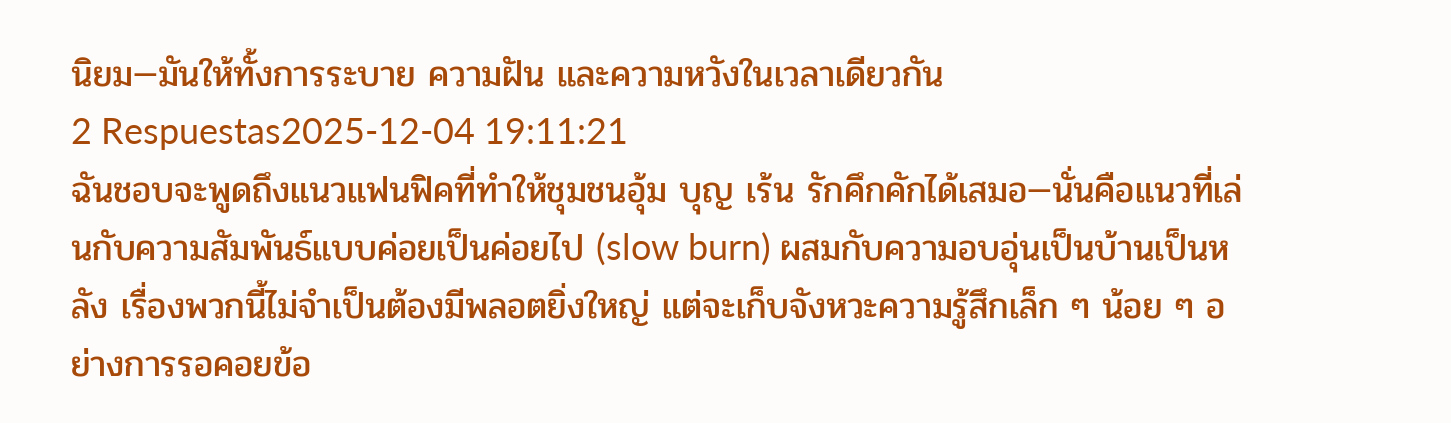นิยม—มันให้ทั้งการระบาย ความฝัน และความหวังในเวลาเดียวกัน
2 Respuestas2025-12-04 19:11:21
ฉันชอบจะพูดถึงแนวแฟนฟิคที่ทำให้ชุมชนอุ้ม บุญ เร้น รักคึกคักได้เสมอ—นั่นคือแนวที่เล่นกับความสัมพันธ์แบบค่อยเป็นค่อยไป (slow burn) ผสมกับความอบอุ่นเป็นบ้านเป็นหลัง เรื่องพวกนี้ไม่จำเป็นต้องมีพลอตยิ่งใหญ่ แต่จะเก็บจังหวะความรู้สึกเล็ก ๆ น้อย ๆ อย่างการรอคอยข้อ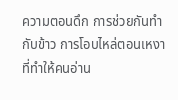ความตอนดึก การช่วยกันทำกับข้าว การโอบไหล่ตอนเหงา ที่ทำให้คนอ่าน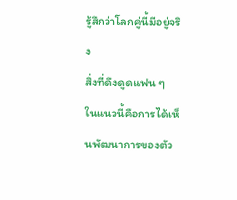รู้สึกว่าโลกคู่นี้มีอยู่จริง
สิ่งที่ดึงดูดแฟน ๆ ในแนวนี้คือการได้เห็นพัฒนาการของตัว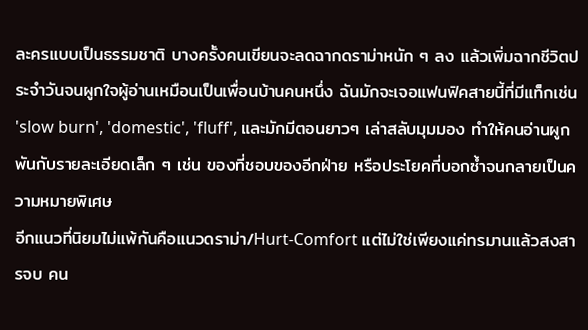ละครแบบเป็นธรรมชาติ บางครั้งคนเขียนจะลดฉากดราม่าหนัก ๆ ลง แล้วเพิ่มฉากชีวิตประจำวันจนผูกใจผู้อ่านเหมือนเป็นเพื่อนบ้านคนหนึ่ง ฉันมักจะเจอแฟนฟิคสายนี้ที่มีแท็กเช่น 'slow burn', 'domestic', 'fluff', และมักมีตอนยาวๆ เล่าสลับมุมมอง ทำให้คนอ่านผูกพันกับรายละเอียดเล็ก ๆ เช่น ของที่ชอบของอีกฝ่าย หรือประโยคที่บอกซ้ำจนกลายเป็นความหมายพิเศษ
อีกแนวที่นิยมไม่แพ้กันคือแนวดราม่า/Hurt-Comfort แต่ไม่ใช่เพียงแค่ทรมานแล้วสงสารจบ คน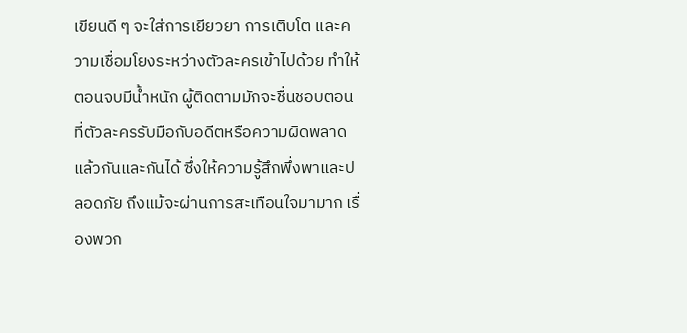เขียนดี ๆ จะใส่การเยียวยา การเติบโต และความเชื่อมโยงระหว่างตัวละครเข้าไปด้วย ทำให้ตอนจบมีน้ำหนัก ผู้ติดตามมักจะชื่นชอบตอนที่ตัวละครรับมือกับอดีตหรือความผิดพลาดแล้วกันและกันได้ ซึ่งให้ความรู้สึกพึ่งพาและปลอดภัย ถึงแม้จะผ่านการสะเทือนใจมามาก เรื่องพวก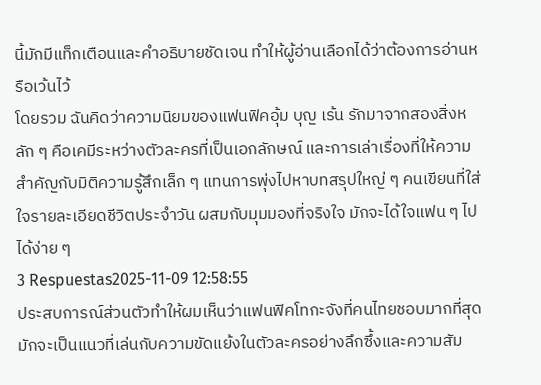นี้มักมีแท็กเตือนและคำอธิบายชัดเจน ทำให้ผู้อ่านเลือกได้ว่าต้องการอ่านหรือเว้นไว้
โดยรวม ฉันคิดว่าความนิยมของแฟนฟิคอุ้ม บุญ เร้น รักมาจากสองสิ่งหลัก ๆ คือเคมีระหว่างตัวละครที่เป็นเอกลักษณ์ และการเล่าเรื่องที่ให้ความสำคัญกับมิติความรู้สึกเล็ก ๆ แทนการพุ่งไปหาบทสรุปใหญ่ ๆ คนเขียนที่ใส่ใจรายละเอียดชีวิตประจำวัน ผสมกับมุมมองที่จริงใจ มักจะได้ใจแฟน ๆ ไปได้ง่าย ๆ
3 Respuestas2025-11-09 12:58:55
ประสบการณ์ส่วนตัวทำให้ผมเห็นว่าแฟนฟิคโทกะจังที่คนไทยชอบมากที่สุดมักจะเป็นแนวที่เล่นกับความขัดแย้งในตัวละครอย่างลึกซึ้งและความสัม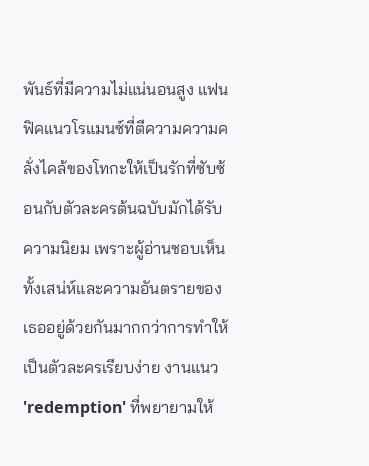พันธ์ที่มีความไม่แน่นอนสูง แฟนฟิคแนวโรแมนซ์ที่ตีความความคลั่งไคล้ของโทกะให้เป็นรักที่ซับซ้อนกับตัวละครต้นฉบับมักได้รับความนิยม เพราะผู้อ่านชอบเห็นทั้งเสน่ห์และความอันตรายของเธออยู่ด้วยกันมากกว่าการทำให้เป็นตัวละครเรียบง่าย งานแนว 'redemption' ที่พยายามให้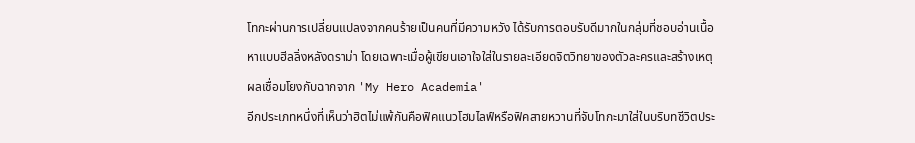โทกะผ่านการเปลี่ยนแปลงจากคนร้ายเป็นคนที่มีความหวัง ได้รับการตอบรับดีมากในกลุ่มที่ชอบอ่านเนื้อหาแบบฮีลลิ่งหลังดราม่า โดยเฉพาะเมื่อผู้เขียนเอาใจใส่ในรายละเอียดจิตวิทยาของตัวละครและสร้างเหตุผลเชื่อมโยงกับฉากจาก 'My Hero Academia'
อีกประเภทหนึ่งที่เห็นว่าฮิตไม่แพ้กันคือฟิคแนวโฮมไลฟ์หรือฟิคสายหวานที่จับโทกะมาใส่ในบริบทชีวิตประ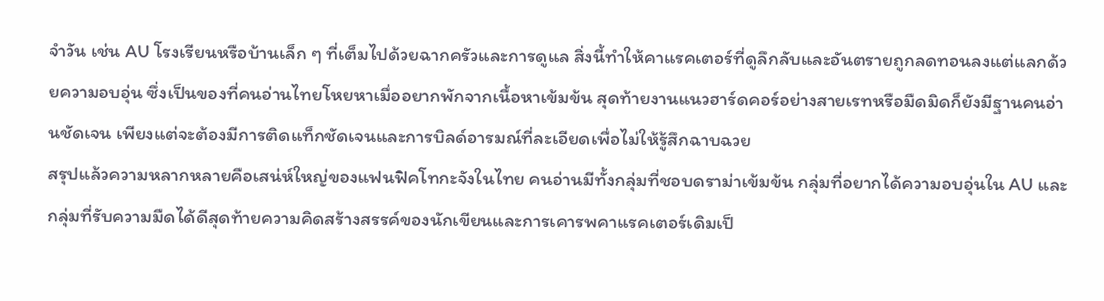จำวัน เช่น AU โรงเรียนหรือบ้านเล็ก ๆ ที่เต็มไปด้วยฉากครัวและการดูแล สิ่งนี้ทำให้คาแรคเตอร์ที่ดูลึกลับและอันตรายถูกลดทอนลงแต่แลกด้วยความอบอุ่น ซึ่งเป็นของที่คนอ่านไทยโหยหาเมื่ออยากพักจากเนื้อหาเข้มข้น สุดท้ายงานแนวฮาร์ดคอร์อย่างสายเรทหรือมืดมิดก็ยังมีฐานคนอ่านชัดเจน เพียงแต่จะต้องมีการติดแท็กชัดเจนและการบิลด์อารมณ์ที่ละเอียดเพื่อไม่ให้รู้สึกฉาบฉวย
สรุปแล้วความหลากหลายคือเสน่ห์ใหญ่ของแฟนฟิคโทกะจังในไทย คนอ่านมีทั้งกลุ่มที่ชอบดราม่าเข้มข้น กลุ่มที่อยากได้ความอบอุ่นใน AU และกลุ่มที่รับความมืดได้ดีสุดท้ายความคิดสร้างสรรค์ของนักเขียนและการเคารพคาแรคเตอร์เดิมเป็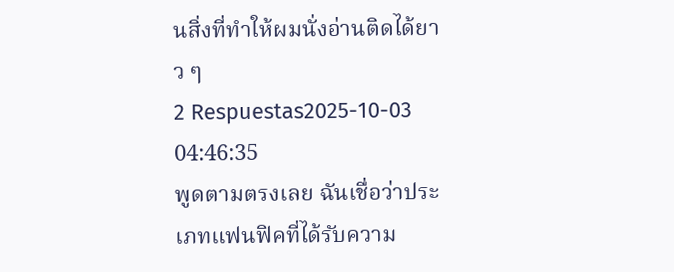นสิ่งที่ทำให้ผมนั่งอ่านติดได้ยาว ๆ
2 Respuestas2025-10-03 04:46:35
พูดตามตรงเลย ฉันเชื่อว่าประเภทแฟนฟิคที่ได้รับความ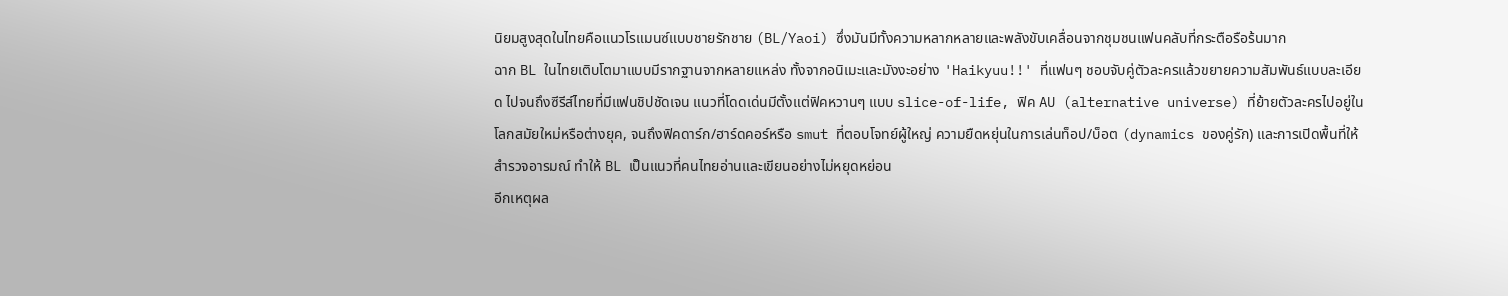นิยมสูงสุดในไทยคือแนวโรแมนซ์แบบชายรักชาย (BL/Yaoi) ซึ่งมันมีทั้งความหลากหลายและพลังขับเคลื่อนจากชุมชนแฟนคลับที่กระตือรือร้นมาก
ฉาก BL ในไทยเติบโตมาแบบมีรากฐานจากหลายแหล่ง ทั้งจากอนิเมะและมังงะอย่าง 'Haikyuu!!' ที่แฟนๆ ชอบจับคู่ตัวละครแล้วขยายความสัมพันธ์แบบละเอียด ไปจนถึงซีรีส์ไทยที่มีแฟนชิปชัดเจน แนวที่โดดเด่นมีตั้งแต่ฟิคหวานๆ แบบ slice-of-life, ฟิค AU (alternative universe) ที่ย้ายตัวละครไปอยู่ในโลกสมัยใหม่หรือต่างยุค, จนถึงฟิคดาร์ก/ฮาร์ดคอร์หรือ smut ที่ตอบโจทย์ผู้ใหญ่ ความยืดหยุ่นในการเล่นท็อป/บ็อต (dynamics ของคู่รัก) และการเปิดพื้นที่ให้สำรวจอารมณ์ ทำให้ BL เป็นแนวที่คนไทยอ่านและเขียนอย่างไม่หยุดหย่อน
อีกเหตุผล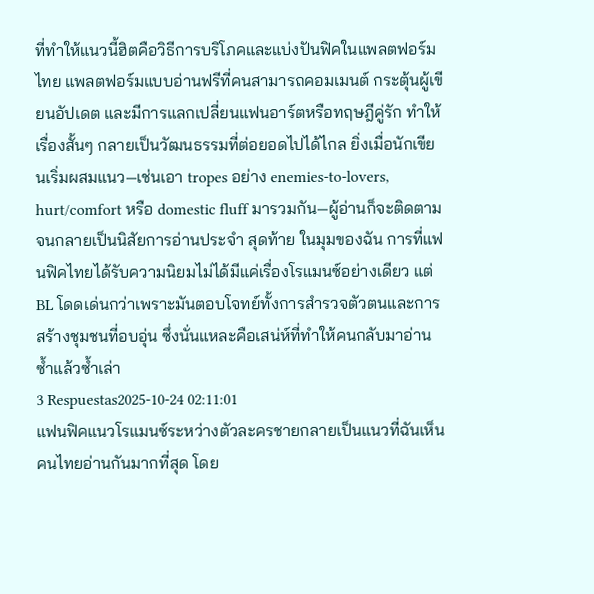ที่ทำให้แนวนี้ฮิตคือวิธีการบริโภคและแบ่งปันฟิคในแพลตฟอร์มไทย แพลตฟอร์มแบบอ่านฟรีที่คนสามารถคอมเมนต์ กระตุ้นผู้เขียนอัปเดต และมีการแลกเปลี่ยนแฟนอาร์ตหรือทฤษฎีคู่รัก ทำให้เรื่องสั้นๆ กลายเป็นวัฒนธรรมที่ต่อยอดไปได้ไกล ยิ่งเมื่อนักเขียนเริ่มผสมแนว—เช่นเอา tropes อย่าง enemies-to-lovers, hurt/comfort หรือ domestic fluff มารวมกัน—ผู้อ่านก็จะติดตามจนกลายเป็นนิสัยการอ่านประจำ สุดท้าย ในมุมของฉัน การที่แฟนฟิคไทยได้รับความนิยมไม่ได้มีแค่เรื่องโรแมนซ์อย่างเดียว แต่ BL โดดเด่นกว่าเพราะมันตอบโจทย์ทั้งการสำรวจตัวตนและการสร้างชุมชนที่อบอุ่น ซึ่งนั่นแหละคือเสน่ห์ที่ทำให้คนกลับมาอ่านซ้ำแล้วซ้ำเล่า
3 Respuestas2025-10-24 02:11:01
แฟนฟิคแนวโรแมนซ์ระหว่างตัวละครชายกลายเป็นแนวที่ฉันเห็นคนไทยอ่านกันมากที่สุด โดย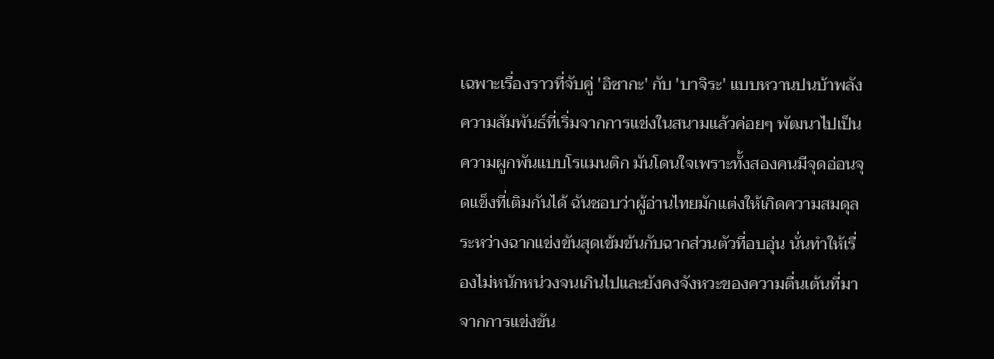เฉพาะเรื่องราวที่จับคู่ 'อิซากะ' กับ 'บาจิระ' แบบหวานปนบ้าพลัง ความสัมพันธ์ที่เริ่มจากการแข่งในสนามแล้วค่อยๆ พัฒนาไปเป็นความผูกพันแบบโรแมนติก มันโดนใจเพราะทั้งสองคนมีจุดอ่อนจุดแข็งที่เติมกันได้ ฉันชอบว่าผู้อ่านไทยมักแต่งให้เกิดความสมดุลระหว่างฉากแข่งขันสุดเข้มข้นกับฉากส่วนตัวที่อบอุ่น นั่นทำให้เรื่องไม่หนักหน่วงจนเกินไปและยังคงจังหวะของความตื่นเต้นที่มาจากการแข่งขัน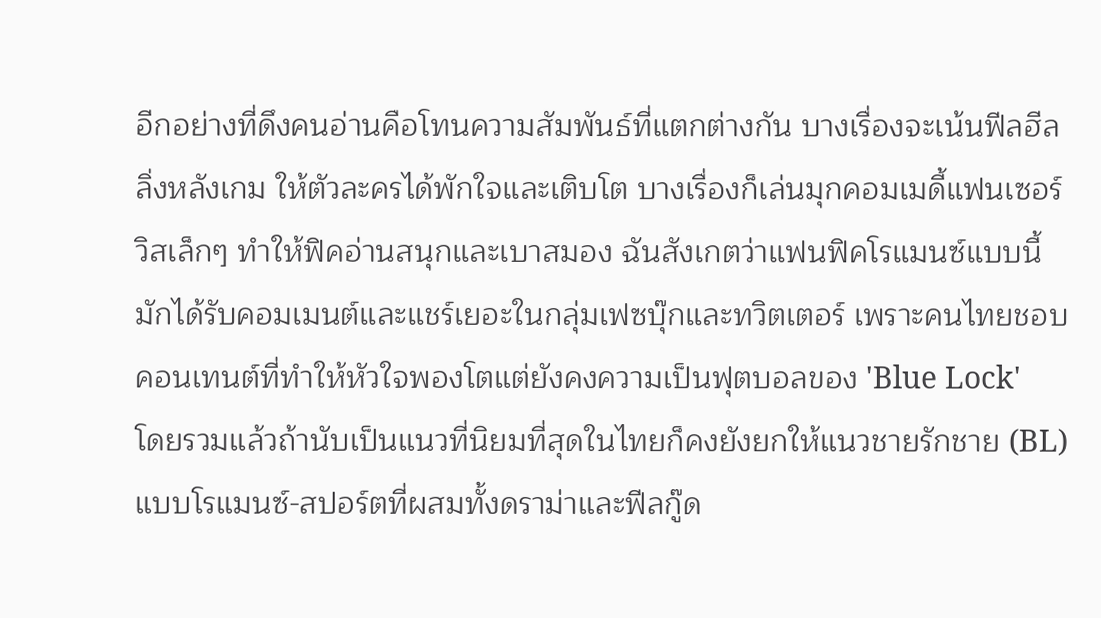อีกอย่างที่ดึงคนอ่านคือโทนความสัมพันธ์ที่แตกต่างกัน บางเรื่องจะเน้นฟีลฮีลลิ่งหลังเกม ให้ตัวละครได้พักใจและเติบโต บางเรื่องก็เล่นมุกคอมเมดี้แฟนเซอร์วิสเล็กๆ ทำให้ฟิคอ่านสนุกและเบาสมอง ฉันสังเกตว่าแฟนฟิคโรแมนซ์แบบนี้มักได้รับคอมเมนต์และแชร์เยอะในกลุ่มเฟซบุ๊กและทวิตเตอร์ เพราะคนไทยชอบคอนเทนต์ที่ทำให้หัวใจพองโตแต่ยังคงความเป็นฟุตบอลของ 'Blue Lock'
โดยรวมแล้วถ้านับเป็นแนวที่นิยมที่สุดในไทยก็คงยังยกให้แนวชายรักชาย (BL) แบบโรแมนซ์-สปอร์ตที่ผสมทั้งดราม่าและฟีลกู๊ด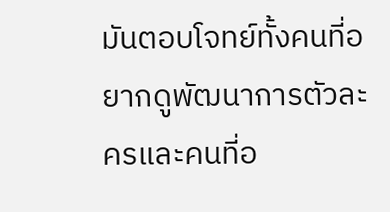มันตอบโจทย์ทั้งคนที่อยากดูพัฒนาการตัวละครและคนที่อ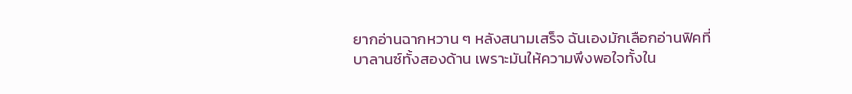ยากอ่านฉากหวาน ๆ หลังสนามเสร็จ ฉันเองมักเลือกอ่านฟิคที่บาลานซ์ทั้งสองด้าน เพราะมันให้ความพึงพอใจทั้งใน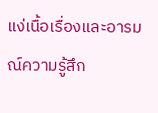แง่เนื้อเรื่องและอารมณ์ความรู้สึก